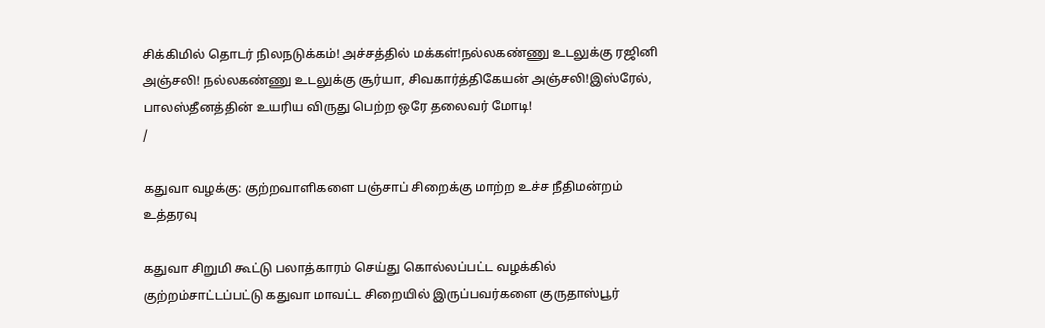சிக்கிமில் தொடர் நிலநடுக்கம்! அச்சத்தில் மக்கள்!நல்லகண்ணு உடலுக்கு ரஜினி அஞ்சலி! நல்லகண்ணு உடலுக்கு சூர்யா, சிவகார்த்திகேயன் அஞ்சலி!இஸ்ரேல், பாலஸ்தீனத்தின் உயரிய விருது பெற்ற ஒரே தலைவர் மோடி!
/

கதுவா வழக்கு: குற்றவாளிகளை பஞ்சாப் சிறைக்கு மாற்ற உச்ச நீதிமன்றம் உத்தரவு

கதுவா சிறுமி கூட்டு பலாத்காரம் செய்து கொல்லப்பட்ட வழக்கில் குற்றம்சாட்டப்பட்டு கதுவா மாவட்ட சிறையில் இருப்பவர்களை குருதாஸ்பூர்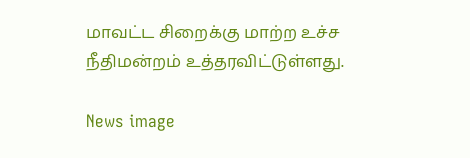மாவட்ட சிறைக்கு மாற்ற உச்ச நீதிமன்றம் உத்தரவிட்டுள்ளது.

News image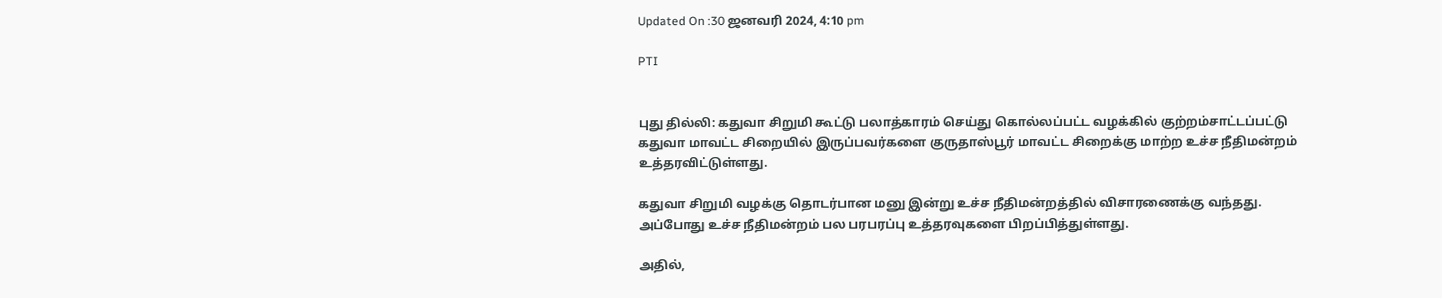Updated On :30 ஜனவரி 2024, 4:10 pm

PTI


புது தில்லி: கதுவா சிறுமி கூட்டு பலாத்காரம் செய்து கொல்லப்பட்ட வழக்கில் குற்றம்சாட்டப்பட்டு கதுவா மாவட்ட சிறையில் இருப்பவர்களை குருதாஸ்பூர் மாவட்ட சிறைக்கு மாற்ற உச்ச நீதிமன்றம் உத்தரவிட்டுள்ளது.

கதுவா சிறுமி வழக்கு தொடர்பான மனு இன்று உச்ச நீதிமன்றத்தில் விசாரணைக்கு வந்தது. அப்போது உச்ச நீதிமன்றம் பல பரபரப்பு உத்தரவுகளை பிறப்பித்துள்ளது.

அதில்,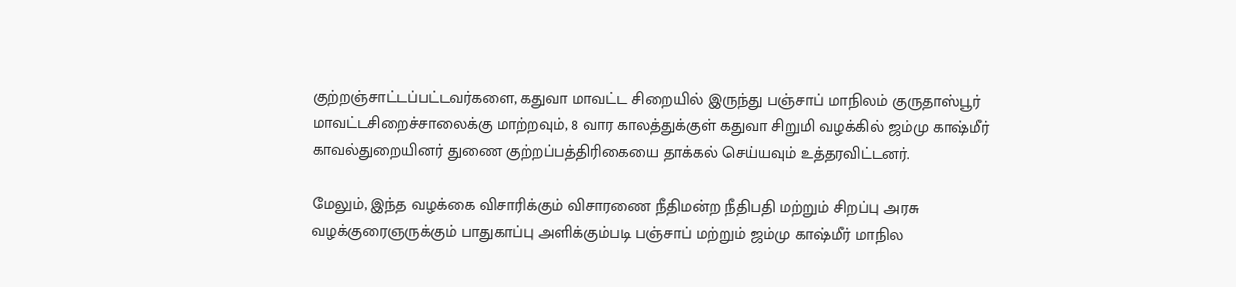குற்றஞ்சாட்டப்பட்டவர்களை, கதுவா மாவட்ட சிறையில் இருந்து பஞ்சாப் மாநிலம் குருதாஸ்பூர் மாவட்டசிறைச்சாலைக்கு மாற்றவும், 8 வார காலத்துக்குள் கதுவா சிறுமி வழக்கில் ஜம்மு காஷ்மீர் காவல்துறையினர் துணை குற்றப்பத்திரிகையை தாக்கல் செய்யவும் உத்தரவிட்டனர்.

மேலும், இந்த வழக்கை விசாரிக்கும் விசாரணை நீதிமன்ற நீதிபதி மற்றும் சிறப்பு அரசு வழக்குரைஞருக்கும் பாதுகாப்பு அளிக்கும்படி பஞ்சாப் மற்றும் ஜம்மு காஷ்மீர் மாநில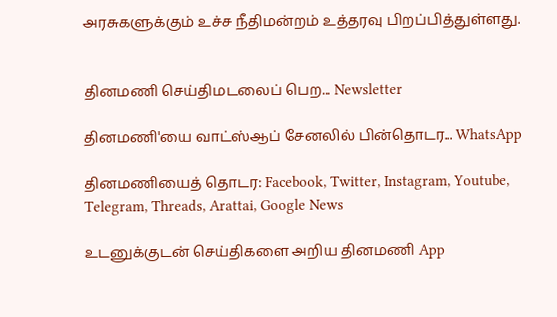அரசுகளுக்கும் உச்ச நீதிமன்றம் உத்தரவு பிறப்பித்துள்ளது.


தினமணி செய்திமடலைப் பெற... Newsletter

தினமணி'யை வாட்ஸ்ஆப் சேனலில் பின்தொடர... WhatsApp

தினமணியைத் தொடர: Facebook, Twitter, Instagram, Youtube, Telegram, Threads, Arattai, Google News

உடனுக்குடன் செய்திகளை அறிய தினமணி App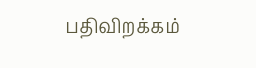பதிவிறக்கம்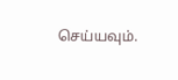செய்யவும்.